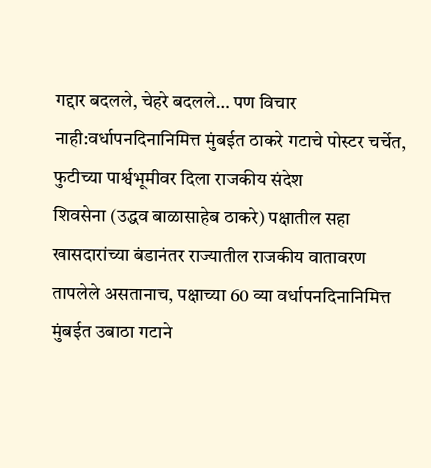गद्दार बदलले, चेहरे बदलले… पण विचार नाही:वर्धापनदिनानिमित्त मुंबईत ठाकरे गटाचे पोस्टर चर्चेत, फुटीच्या पार्श्वभूमीवर दिला राजकीय संदेश
शिवसेना (उद्धव बाळासाहेब ठाकरे) पक्षातील सहा खासदारांच्या बंडानंतर राज्यातील राजकीय वातावरण तापलेले असतानाच, पक्षाच्या 60 व्या वर्धापनदिनानिमित्त मुंबईत उबाठा गटाने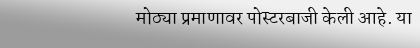मोठ्या प्रमाणावर पोस्टरबाजी केली आहे. या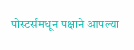पोस्टर्समधून पक्षाने आपल्या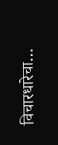विचारधारेचा…